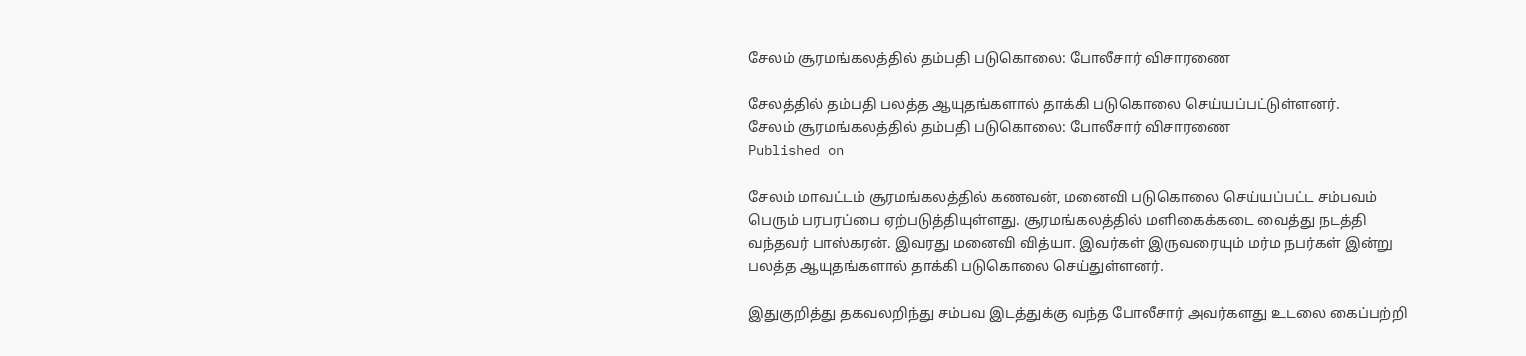சேலம் சூரமங்கலத்தில் தம்பதி படுகொலை: போலீசார் விசாரணை

சேலத்தில் தம்பதி பலத்த ஆயுதங்களால் தாக்கி படுகொலை செய்யப்பட்டுள்ளனர்.
சேலம் சூரமங்கலத்தில் தம்பதி படுகொலை: போலீசார் விசாரணை
Published on

சேலம் மாவட்டம் சூரமங்கலத்தில் கணவன், மனைவி படுகொலை செய்யப்பட்ட சம்பவம் பெரும் பரபரப்பை ஏற்படுத்தியுள்ளது. சூரமங்கலத்தில் மளிகைக்கடை வைத்து நடத்தி வந்தவர் பாஸ்கரன். இவரது மனைவி வித்யா. இவர்கள் இருவரையும் மர்ம நபர்கள் இன்று பலத்த ஆயுதங்களால் தாக்கி படுகொலை செய்துள்ளனர்.

இதுகுறித்து தகவலறிந்து சம்பவ இடத்துக்கு வந்த போலீசார் அவர்களது உடலை கைப்பற்றி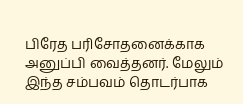பிரேத பரிசோதனைக்காக அனுப்பி வைத்தனர். மேலும் இந்த சம்பவம் தொடர்பாக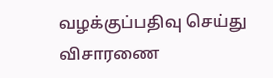வழக்குப்பதிவு செய்து விசாரணை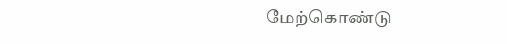மேற்கொண்டு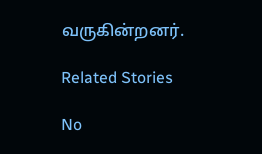வருகின்றனர்.

Related Stories

No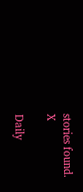stories found.
X

Daily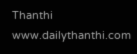Thanthi
www.dailythanthi.com